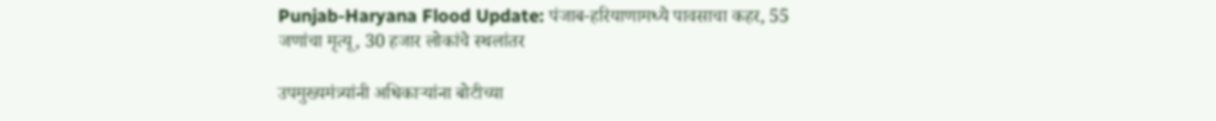Punjab-Haryana Flood Update: पंजाब-हरियाणामध्ये पावसाचा कहर, 55 जणांचा मृत्यू, 30 हजार लोकांचे स्थलांतर

उपमुख्यमंत्र्यांनी अधिकाऱ्यांना बोटीच्या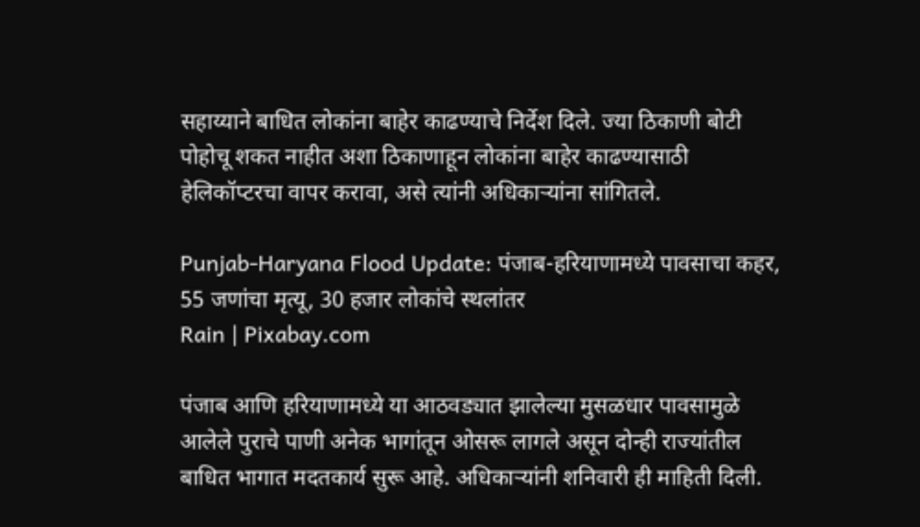सहाय्याने बाधित लोकांना बाहेर काढण्याचे निर्देश दिले. ज्या ठिकाणी बोटी पोहोचू शकत नाहीत अशा ठिकाणाहून लोकांना बाहेर काढण्यासाठी हेलिकॉप्टरचा वापर करावा, असे त्यांनी अधिकाऱ्यांना सांगितले.

Punjab-Haryana Flood Update: पंजाब-हरियाणामध्ये पावसाचा कहर, 55 जणांचा मृत्यू, 30 हजार लोकांचे स्थलांतर
Rain | Pixabay.com

पंजाब आणि हरियाणामध्ये या आठवड्यात झालेल्या मुसळधार पावसामुळे आलेले पुराचे पाणी अनेक भागांतून ओसरू लागले असून दोन्ही राज्यांतील बाधित भागात मदतकार्य सुरू आहे. अधिकाऱ्यांनी शनिवारी ही माहिती दिली.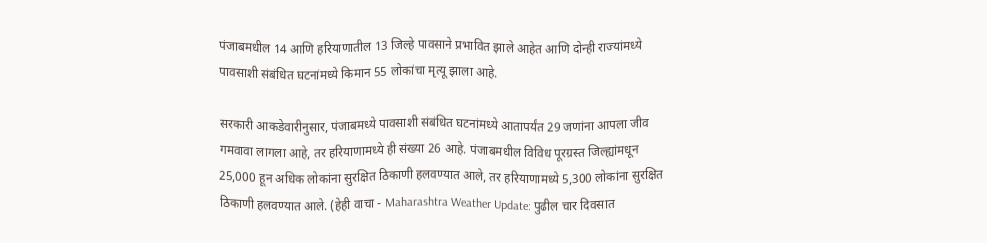पंजाबमधील 14 आणि हरियाणातील 13 जिल्हे पावसाने प्रभावित झाले आहेत आणि दोन्ही राज्यांमध्ये पावसाशी संबंधित घटनांमध्ये किमान 55 लोकांचा मृत्यू झाला आहे.

सरकारी आकडेवारीनुसार, पंजाबमध्ये पावसाशी संबंधित घटनांमध्ये आतापर्यंत 29 जणांना आपला जीव गमवावा लागला आहे, तर हरियाणामध्ये ही संख्या 26 आहे. पंजाबमधील विविध पूरग्रस्त जिल्ह्यांमधून 25,000 हून अधिक लोकांना सुरक्षित ठिकाणी हलवण्यात आले, तर हरियाणामध्ये 5,300 लोकांना सुरक्षित ठिकाणी हलवण्यात आले. (हेही वाचा - Maharashtra Weather Update: पुढील चार दिवसात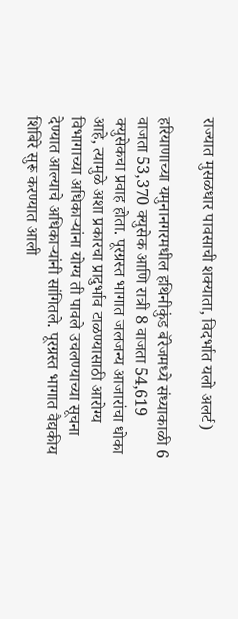राज्यात मुसळधार पावसाची शक्याता, विदर्भात यलो अलर्ट)

हरियाणाच्या यमुनानगरमधील हथिनीकुंड बॅरेजमध्ये संध्याकाळी 6 वाजता 53,370 क्युसेक आणि रात्री 8 वाजता 54,619 क्युसेकचा प्रवाह होता. पूरग्रस्त भागात जलजन्य आजारांचा धोका आहे, त्यामुळे अशा प्रकारचा प्रादुर्भाव टाळण्यासाठी आरोग्य विभागाच्या अधिकाऱ्यांना योग्य ती पावले उचलण्याच्या सूचना देण्यात आल्याचे अधिकाऱ्यांनी सांगितले. पूरग्रस्त भागात वैद्यकीय शिबिरे सुरू करण्यात आली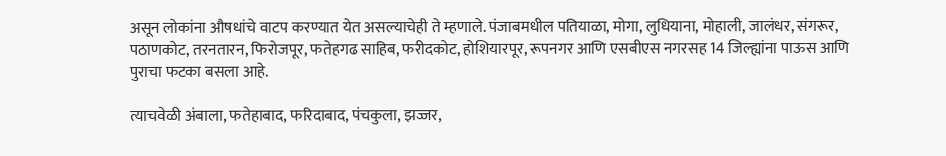असून लोकांना औषधांचे वाटप करण्यात येत असल्याचेही ते म्हणाले. पंजाबमधील पतियाळा, मोगा, लुधियाना, मोहाली, जालंधर, संगरूर, पठाणकोट, तरनतारन, फिरोजपूर, फतेहगढ साहिब, फरीदकोट, होशियारपूर, रूपनगर आणि एसबीएस नगरसह 14 जिल्ह्यांना पाऊस आणि पुराचा फटका बसला आहे.

त्याचवेळी अंबाला, फतेहाबाद, फरिदाबाद, पंचकुला, झज्जर,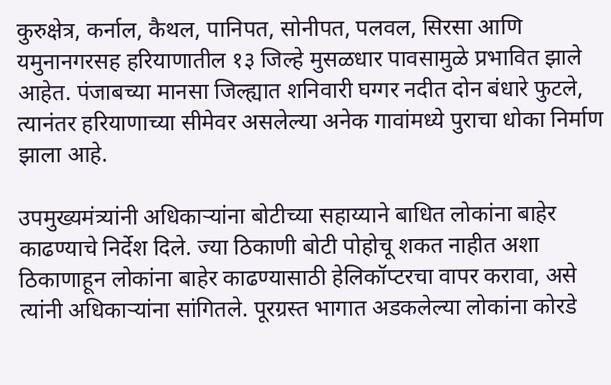कुरुक्षेत्र, कर्नाल, कैथल, पानिपत, सोनीपत, पलवल, सिरसा आणि यमुनानगरसह हरियाणातील १३ जिल्हे मुसळधार पावसामुळे प्रभावित झाले आहेत. पंजाबच्या मानसा जिल्ह्यात शनिवारी घग्गर नदीत दोन बंधारे फुटले, त्यानंतर हरियाणाच्या सीमेवर असलेल्या अनेक गावांमध्ये पुराचा धोका निर्माण झाला आहे.

उपमुख्यमंत्र्यांनी अधिकाऱ्यांना बोटीच्या सहाय्याने बाधित लोकांना बाहेर काढण्याचे निर्देश दिले. ज्या ठिकाणी बोटी पोहोचू शकत नाहीत अशा ठिकाणाहून लोकांना बाहेर काढण्यासाठी हेलिकॉप्टरचा वापर करावा, असे त्यांनी अधिकाऱ्यांना सांगितले. पूरग्रस्त भागात अडकलेल्या लोकांना कोरडे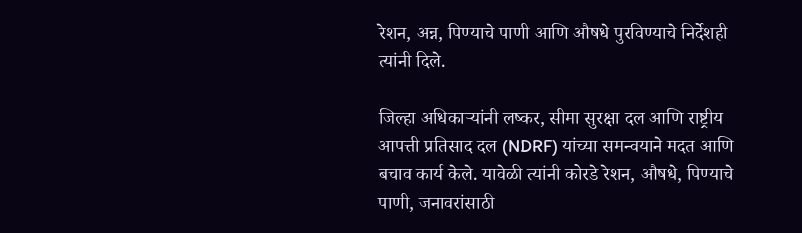रेशन, अन्न, पिण्याचे पाणी आणि औषधे पुरविण्याचे निर्देशही त्यांनी दिले.

जिल्हा अधिकाऱ्यांनी लष्कर, सीमा सुरक्षा दल आणि राष्ट्रीय आपत्ती प्रतिसाद दल (NDRF) यांच्या समन्वयाने मदत आणि बचाव कार्य केले. यावेळी त्यांनी कोरडे रेशन, औषधे, पिण्याचे पाणी, जनावरांसाठी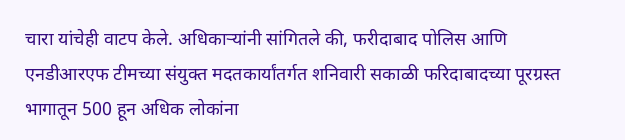चारा यांचेही वाटप केले. अधिकाऱ्यांनी सांगितले की, फरीदाबाद पोलिस आणि एनडीआरएफ टीमच्या संयुक्त मदतकार्यांतर्गत शनिवारी सकाळी फरिदाबादच्या पूरग्रस्त भागातून 500 हून अधिक लोकांना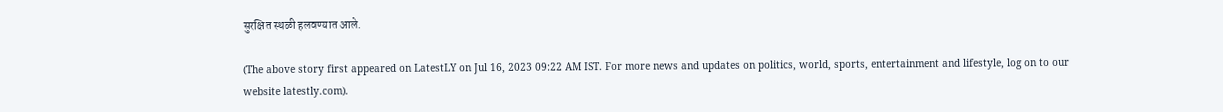सुरक्षित स्थळी हलवण्यात आले.

(The above story first appeared on LatestLY on Jul 16, 2023 09:22 AM IST. For more news and updates on politics, world, sports, entertainment and lifestyle, log on to our website latestly.com).